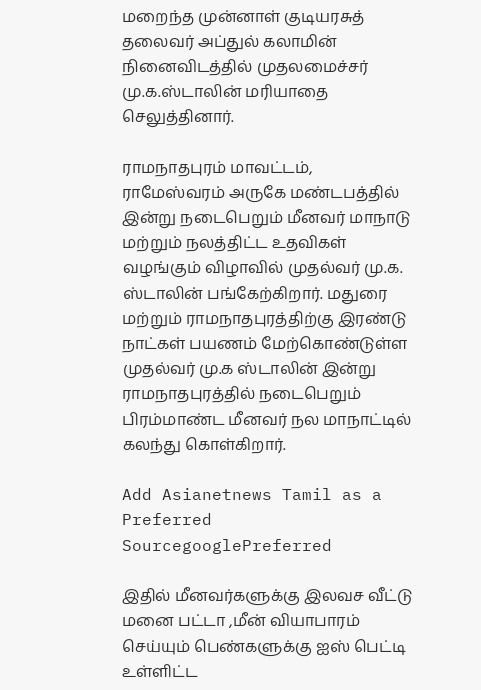மறைந்த முன்னாள் குடியரசுத் தலைவர் அப்துல் கலாமின் நினைவிடத்தில் முதலமைச்சர் மு.க.ஸ்டாலின் மரியாதை செலுத்தினார்.

ராமநாதபுரம் மாவட்டம், ராமேஸ்வரம் அருகே மண்டபத்தில் இன்று நடைபெறும் மீனவர் மாநாடு மற்றும் நலத்திட்ட உதவிகள் வழங்கும் விழாவில் முதல்வர் மு.க. ஸ்டாலின் பங்கேற்கிறார். மதுரை மற்றும் ராமநாதபுரத்திற்கு இரண்டு நாட்கள் பயணம் மேற்கொண்டுள்ள முதல்வர் மு.க ஸ்டாலின் இன்று ராமநாதபுரத்தில் நடைபெறும் பிரம்மாண்ட மீனவர் நல மாநாட்டில் கலந்து கொள்கிறார்.

Add Asianetnews Tamil as a Preferred SourcegooglePreferred

இதில் மீனவர்களுக்கு இலவச வீட்டு மனை பட்டா ,மீன் வியாபாரம் செய்யும் பெண்களுக்கு ஐஸ் பெட்டி உள்ளிட்ட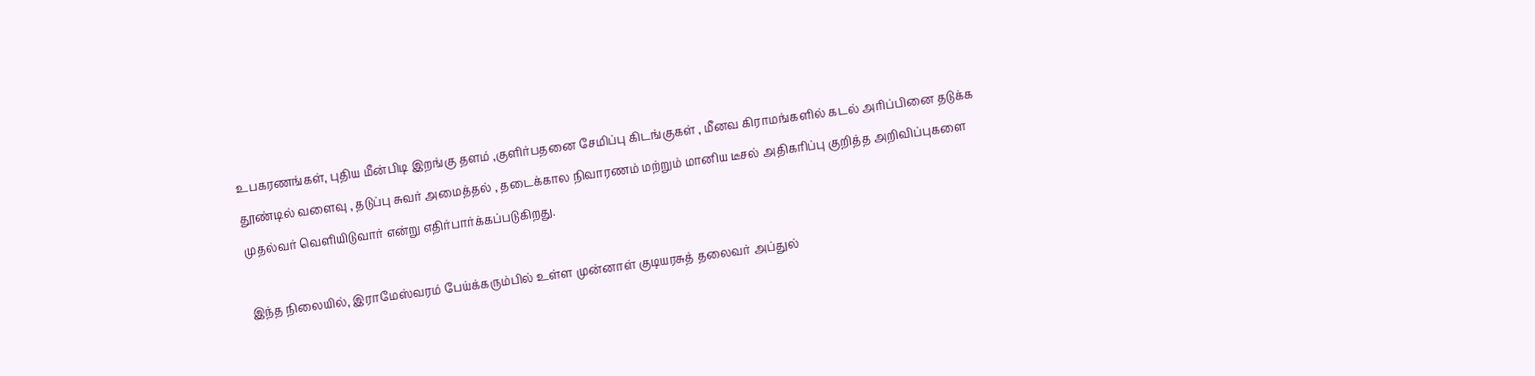உபகரணங்கள், புதிய மீன்பிடி இறங்கு தளம் ,குளிர்பதனை சேமிப்பு கிடங்குகள் , மீனவ கிராமங்களில் கடல் அரிப்பினை தடுக்க தூண்டில் வளைவு , தடுப்பு சுவர் அமைத்தல் , தடைக்கால நிவாரணம் மற்றும் மானிய டீசல் அதிகரிப்பு குறித்த அறிவிப்புகளை முதல்வர் வெளியிடுவார் என்று எதிர்பார்க்கப்படுகிறது.

இந்த நிலையில், இராமேஸ்வரம் பேய்க்கரும்பில் உள்ள முன்னாள் குடியரசுத் தலைவர் அப்துல்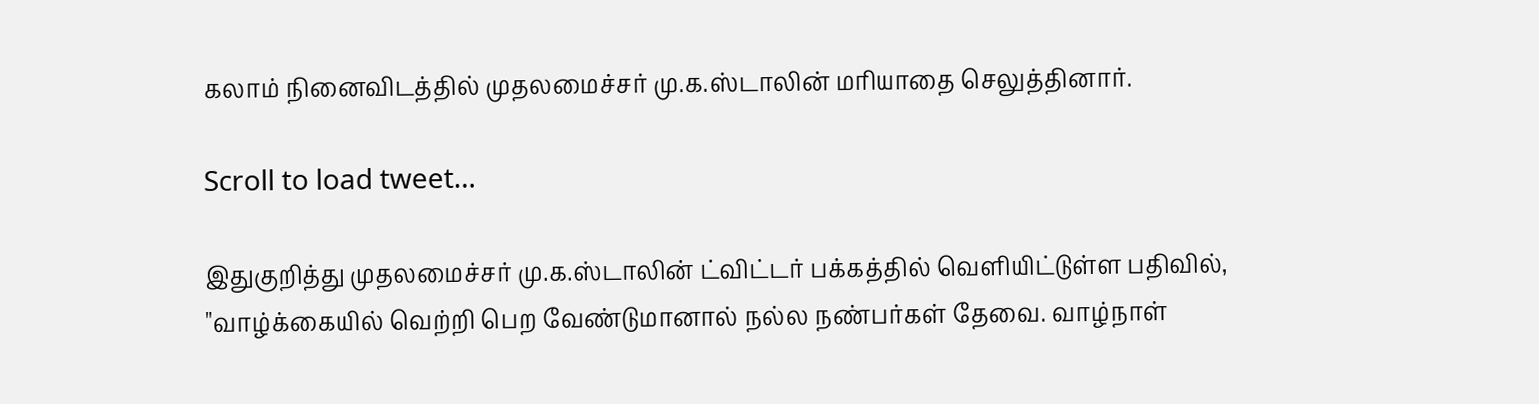கலாம் நினைவிடத்தில் முதலமைச்சர் மு.க.ஸ்டாலின் மரியாதை செலுத்தினார்.

Scroll to load tweet…

இதுகுறித்து முதலமைச்சர் மு.க.ஸ்டாலின் ட்விட்டர் பக்கத்தில் வெளியிட்டுள்ள பதிவில், "வாழ்க்கையில் வெற்றி பெற வேண்டுமானால் நல்ல நண்பர்கள் தேவை. வாழ்நாள்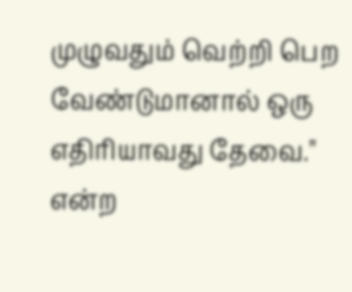முழுவதும் வெற்றி பெற வேண்டுமானால் ஒரு எதிரியாவது தேவை." என்ற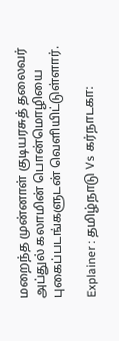மறைந்த முன்னாள் குடியரசுத் தலைவர் அப்துல் கலாமின் பொன்மொழியை புகைப்படங்களுடன் வெளியிட்டுள்ளார்.

Explainer : தமிழ்நாடு Vs கர்நாடகா: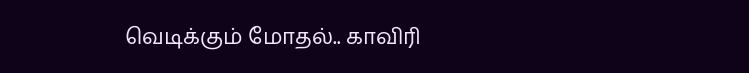வெடிக்கும் மோதல்.. காவிரி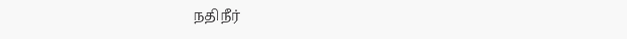நதிநீர்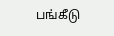பங்கீடு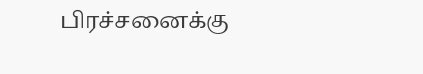பிரச்சனைக்கு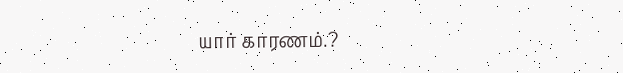யார் காரணம்.?